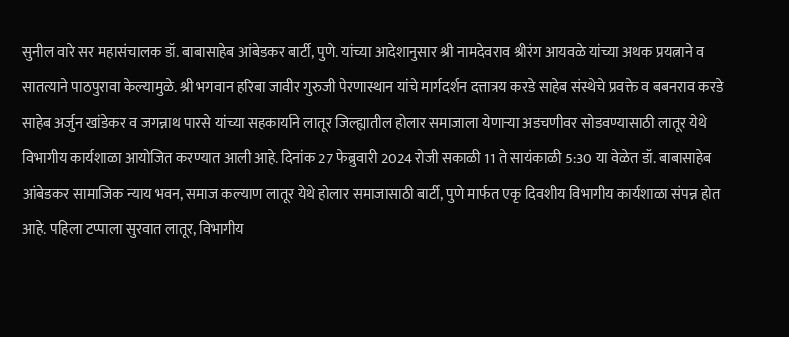सुनील वारे सर महासंचालक डॉ. बाबासाहेब आंबेडकर बार्टी, पुणे. यांच्या आदेशानुसार श्री नामदेवराव श्रीरंग आयवळे यांच्या अथक प्रयत्नाने व सातत्याने पाठपुरावा केल्यामुळे. श्री भगवान हरिबा जावीर गुरुजी पेरणास्थान यांचे मार्गदर्शन दत्तात्रय करडे साहेब संस्थेचे प्रवक्ते व बबनराव करडे साहेब अर्जुन खांडेकर व जगन्नाथ पारसे यांच्या सहकार्याने लातूर जिल्ह्यातील होलार समाजाला येणाऱ्या अडचणीवर सोडवण्यासाठी लातूर येथे विभागीय कार्यशाळा आयोजित करण्यात आली आहे. दिनांक 27 फेब्रुवारी 2024 रोजी सकाळी 11 ते सायंकाळी 5:30 या वेळेत डॉ. बाबासाहेब आंबेडकर सामाजिक न्याय भवन, समाज कल्याण लातूर येथे होलार समाजासाठी बार्टी, पुणे मार्फत एकृ दिवशीय विभागीय कार्यशाळा संपन्न होत आहे. पहिला टप्पाला सुरवात लातूर, विभागीय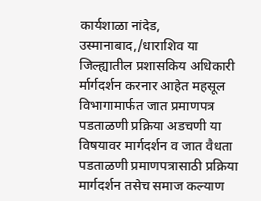कार्यशाळा नांदेड, उस्मानाबाद,/धाराशिव या जिल्ह्यातील प्रशासकिय अधिकारी र्मार्गदर्शन करनार आहेत महसूल विभागामार्फत जात प्रमाणपत्र पडताळणी प्रक्रिया अडचणी या विषयावर मार्गदर्शन व जात वैधता पडताळणी प्रमाणपत्रासाठी प्रक्रिया मार्गदर्शन तसेच समाज कल्याण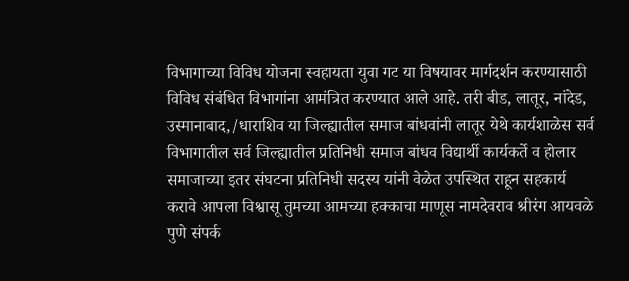विभागाच्या विविध योजना स्वहायता युवा गट या विषयावर मार्गदर्शन करण्यासाठी विविध संबंधित विभागांना आमंत्रित करण्यात आले आहे. तरी बीड, लातूर, नांदेड, उस्मानाबाद,/धाराशिव या जिल्ह्यातील समाज बांधवांनी लातूर येथे कार्यशाळेस सर्व विभागातील सर्व जिल्ह्यातील प्रतिनिधी समाज बांधव विद्यार्थी कार्यकर्ते व होलार समाजाच्या इतर संघटना प्रतिनिधी सदस्य यांनी वेळेत उपस्थित राहून सहकार्य करावे आपला विश्वासू तुमच्या आमच्या हक्काचा माणूस नामदेवराव श्रीरंग आयवळे पुणे संपर्क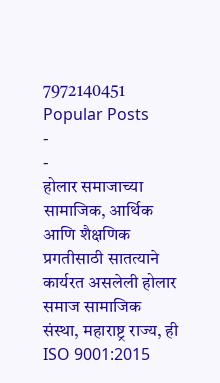7972140451
Popular Posts
-
-
होलार समाजाच्या सामाजिक, आर्थिक आणि शैक्षणिक प्रगतीसाठी सातत्याने कार्यरत असलेली होलार समाज सामाजिक संस्था, महाराष्ट्र राज्य, ही ISO 9001:2015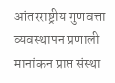आंतरराष्ट्रीय गुणवत्ता व्यवस्थापन प्रणाली मानांकन प्राप्त संस्था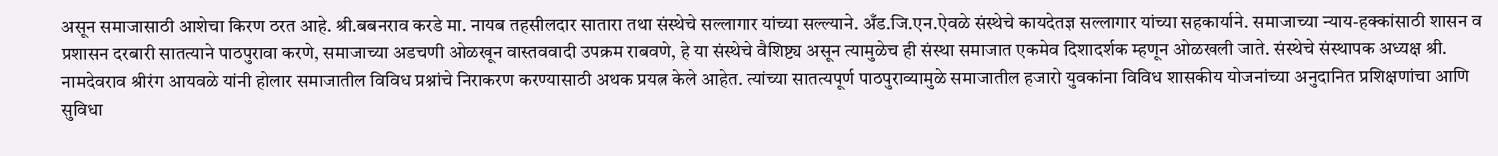असून समाजासाठी आशेचा किरण ठरत आहे. श्री.बबनराव करडे मा. नायब तहसीलदार सातारा तथा संस्थेचे सल्लागार यांच्या सल्ल्याने. अँड.जि.एन.ऐवळे संस्थेचे कायदेतज्ञ सल्लागार यांच्या सहकार्याने. समाजाच्या न्याय-हक्कांसाठी शासन व प्रशासन दरबारी सातत्याने पाठपुरावा करणे, समाजाच्या अडचणी ओळखून वास्तववादी उपक्रम राबवणे, हे या संस्थेचे वैशिष्ट्य असून त्यामुळेच ही संस्था समाजात एकमेव दिशादर्शक म्हणून ओळखली जाते. संस्थेचे संस्थापक अध्यक्ष श्री. नामदेवराव श्रीरंग आयवळे यांनी होलार समाजातील विविध प्रश्नांचे निराकरण करण्यासाठी अथक प्रयत्न केले आहेत. त्यांच्या सातत्यपूर्ण पाठपुराव्यामुळे समाजातील हजारो युवकांना विविध शासकीय योजनांच्या अनुदानित प्रशिक्षणांचा आणि सुविधा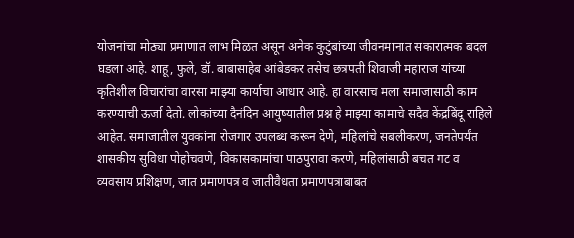योजनांचा मोठ्या प्रमाणात लाभ मिळत असून अनेक कुटुंबांच्या जीवनमानात सकारात्मक बदल घडला आहे. शाहू, फुले, डॉ. बाबासाहेब आंबेडकर तसेच छत्रपती शिवाजी महाराज यांच्या कृतिशील विचारांचा वारसा माझ्या कार्याचा आधार आहे. हा वारसाच मला समाजासाठी काम करण्याची ऊर्जा देतो. लोकांच्या दैनंदिन आयुष्यातील प्रश्न हे माझ्या कामाचे सदैव केंद्रबिंदू राहिले आहेत. समाजातील युवकांना रोजगार उपलब्ध करून देणे, महिलांचे सबलीकरण, जनतेपर्यंत शासकीय सुविधा पोहोचवणे, विकासकामांचा पाठपुरावा करणे, महिलांसाठी बचत गट व व्यवसाय प्रशिक्षण, जात प्रमाणपत्र व जातीवैधता प्रमाणपत्राबाबत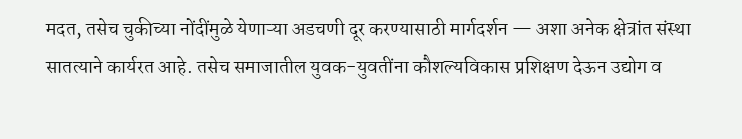मदत, तसेच चुकीच्या नोंदींमुळे येणाऱ्या अडचणी दूर करण्यासाठी मार्गदर्शन — अशा अनेक क्षेत्रांत संस्था सातत्याने कार्यरत आहे. तसेच समाजातील युवक-युवतींना कौशल्यविकास प्रशिक्षण देऊन उद्योग व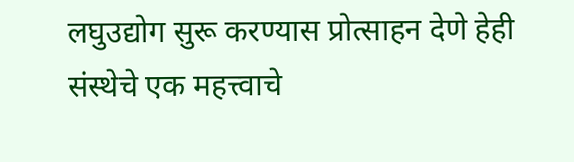लघुउद्योग सुरू करण्यास प्रोत्साहन देणे हेही संस्थेचे एक महत्त्वाचे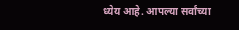ध्येय आहे. आपल्या सर्वांच्या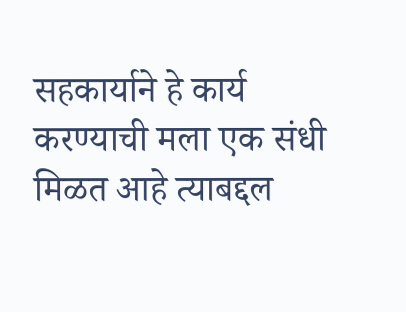सहकार्याने हे कार्य करण्याची मला एक संधी मिळत आहे त्याबद्दल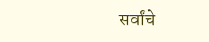सर्वांचे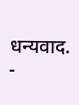धन्यवाद.
-